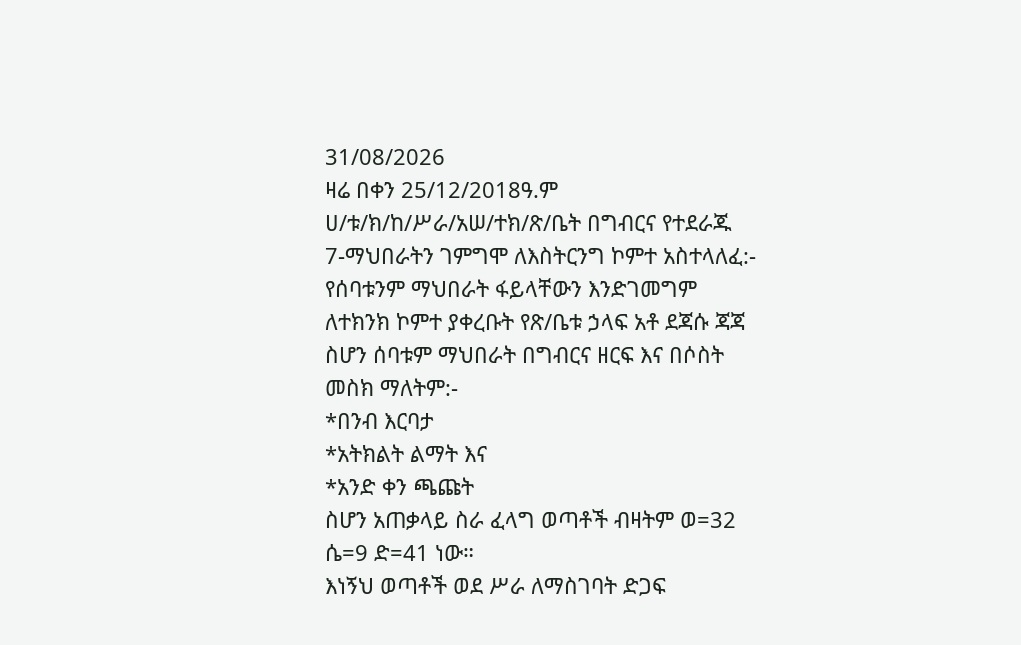31/08/2026
ዛሬ በቀን 25/12/2018ዓ.ም ሀ/ቱ/ክ/ከ/ሥራ/አሠ/ተክ/ጽ/ቤት በግብርና የተደራጁ 7-ማህበራትን ገምግሞ ለእስትርንግ ኮምተ አስተላለፈ:-
የሰባቱንም ማህበራት ፋይላቸውን እንድገመግም ለተክንክ ኮምተ ያቀረቡት የጽ/ቤቱ ኃላፍ አቶ ደጃሱ ጃጃ ስሆን ሰባቱም ማህበራት በግብርና ዘርፍ እና በሶስት መስክ ማለትም:-
*በንብ እርባታ
*አትክልት ልማት እና
*አንድ ቀን ጫጩት
ስሆን አጠቃላይ ስራ ፈላግ ወጣቶች ብዛትም ወ=32 ሴ=9 ድ=41 ነው።
እነኝህ ወጣቶች ወደ ሥራ ለማስገባት ድጋፍ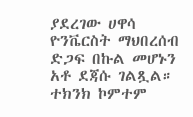ያደረገው ሀዋሳ ዮንቬርስት ማህበረሰብ ድጋፍ በኩል መሆኑን አቶ ደጃሱ ገልጿል።
ተክንክ ኮምተም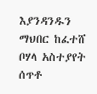እያንዳንዱን ማህበር ከፈተሸ ቦሃላ አስተያየት ሰጥቶ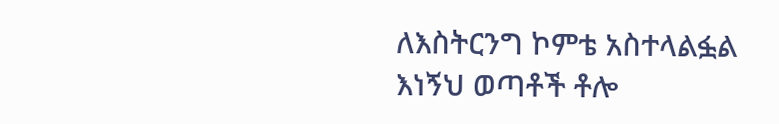ለእስትርንግ ኮምቴ አስተላልፏል
እነኝህ ወጣቶች ቶሎ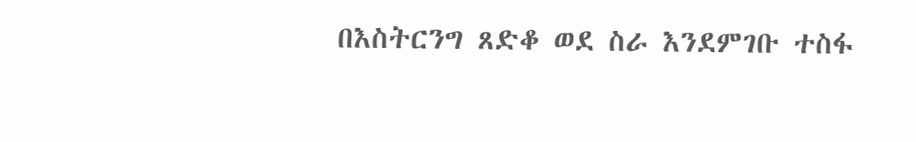በእስትርንግ ጸድቆ ወደ ስራ እንደምገቡ ተስፋ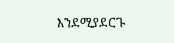እንደሚያደርጉ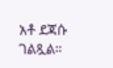አቶ ደጃሱ ገልጿል።